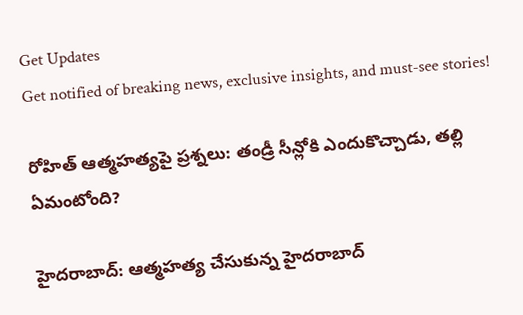Get Updates
Get notified of breaking news, exclusive insights, and must-see stories!

రోహిత్ ఆత్మహత్యపై ప్రశ్నలు: తండ్రీ సీన్లోకి ఎందుకొచ్చాడు, తల్లి ఏమంటోంది?

హైదరాబాద్: ఆత్మహత్య చేసుకున్న హైదరాబాద్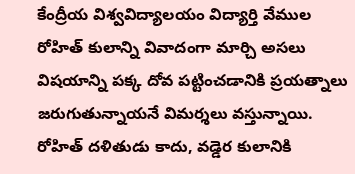కేంద్రీయ విశ్వవిద్యాలయం విద్యార్తి వేముల రోహిత్ కులాన్ని వివాదంగా మార్చి అసలు విషయాన్ని పక్క దోవ పట్టించడానికి ప్రయత్నాలు జరుగుతున్నాయనే విమర్శలు వస్తున్నాయి. రోహిత్ దళితుడు కాదు, వడ్డెర కులానికి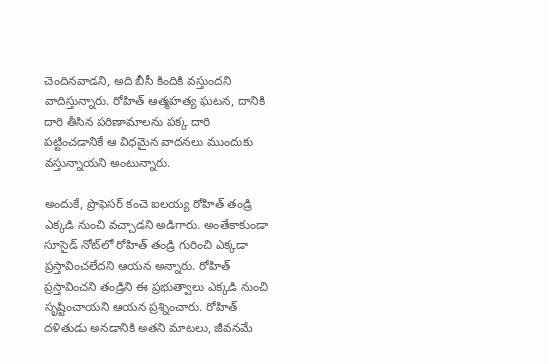చెందినవాడని, అది బీసీ కిందికి వస్తుందని వాదిస్తున్నారు. రోహిత్ ఆత్మహత్య ఘటన, దానికి దారి తీసిన పరిణామాలను పక్క దారి పట్టించడానికే ఆ విధమైన వాదనలు ముందుకు వస్తున్నాయని అంటున్నారు.

అందుకే, ప్రొఫెసర్ కంచె ఐలయ్య రోహిత్ తండ్రి ఎక్కడి నుంచి వచ్చాడని అడిగారు. అంతేకాకుండా సూసైడ్ నోట్‌లో రోహిత్ తండ్రి గురించి ఎక్కడా ప్రస్తావించలేదని ఆయన అన్నారు. రోహిత్‌ ప్రస్తావించని తండ్రిని ఈ ప్రభుత్వాలు ఎక్కడి నుంచి సృష్టించాయని ఆయన ప్రశ్నించారు. రోహిత్‌ దళితుడు అనడానికి అతని మాటలు, జీవనమే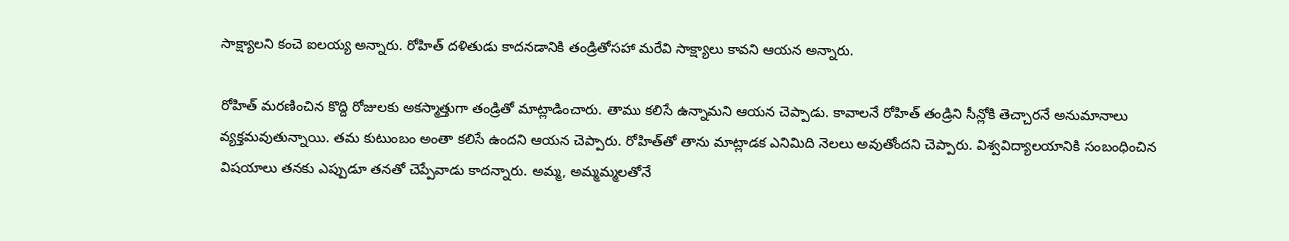సాక్ష్యాలని కంచె ఐలయ్య అన్నారు. రోహిత్ దళితుడు కాదనడానికి తండ్రితోసహా మరేవి సాక్ష్యాలు కావని ఆయన అన్నారు.

రోహిత్ మరణించిన కొద్ది రోజులకు అకస్మాత్తుగా తండ్రితో మాట్లాడించారు. తాము కలిసే ఉన్నామని ఆయన చెప్పాడు. కావాలనే రోహిత్ తండ్రిని సీన్లోకి తెచ్చారనే అనుమానాలు వ్యక్తమవుతున్నాయి. తమ కుటుంబం అంతా కలిసే ఉందని ఆయన చెప్పారు. రోహిత్‌తో తాను మాట్లాడక ఎనిమిది నెలలు అవుతోందని చెప్పారు. విశ్వవిద్యాలయానికి సంబంధించిన విషయాలు తనకు ఎప్పుడూ తనతో చెప్పేవాడు కాదన్నారు. అమ్మ, అమ్మమ్మలతోనే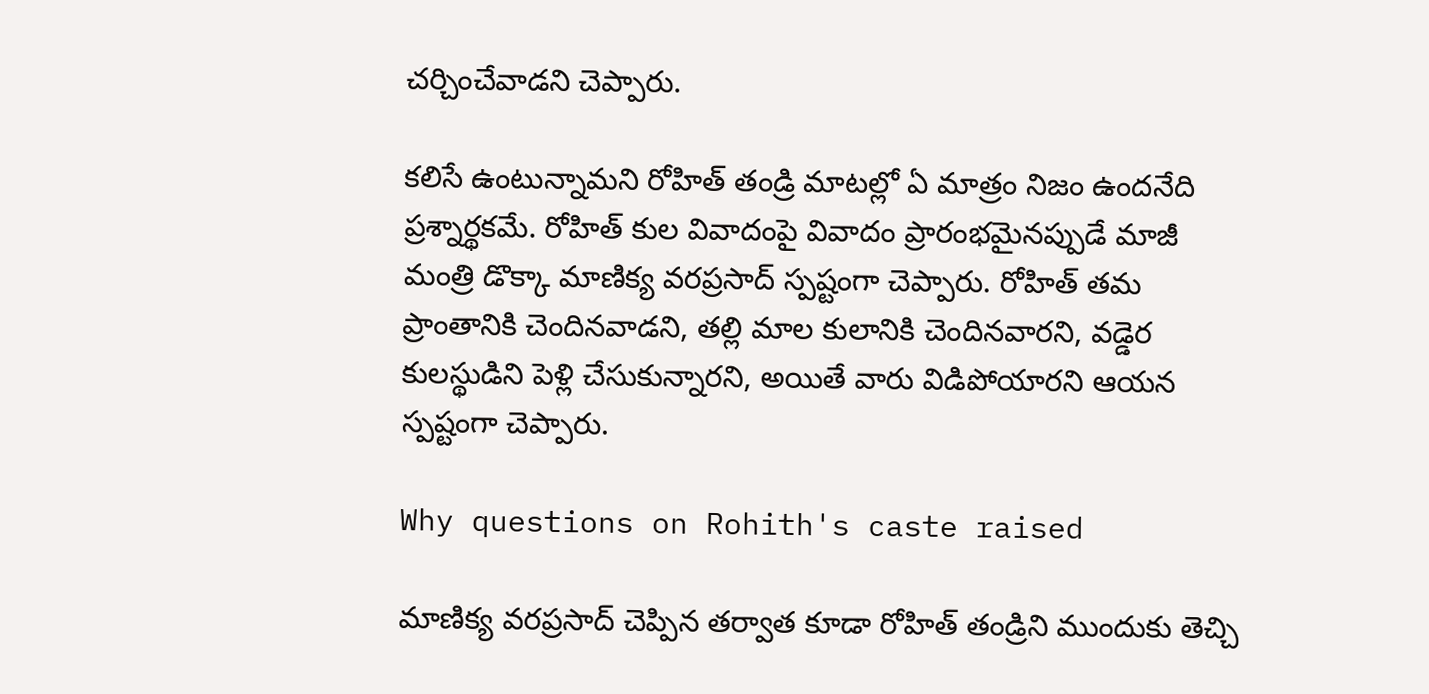చర్చించేవాడని చెప్పారు.

కలిసే ఉంటున్నామని రోహిత్ తండ్రి మాటల్లో ఏ మాత్రం నిజం ఉందనేది ప్రశ్నార్థకమే. రోహిత్ కుల వివాదంపై వివాదం ప్రారంభమైనప్పుడే మాజీ మంత్రి డొక్కా మాణిక్య వరప్రసాద్ స్పష్టంగా చెప్పారు. రోహిత్ తమ ప్రాంతానికి చెందినవాడని, తల్లి మాల కులానికి చెందినవారని, వడ్డెర కులస్థుడిని పెళ్లి చేసుకున్నారని, అయితే వారు విడిపోయారని ఆయన స్పష్టంగా చెప్పారు.

Why questions on Rohith's caste raised

మాణిక్య వరప్రసాద్ చెప్పిన తర్వాత కూడా రోహిత్ తండ్రిని ముందుకు తెచ్చి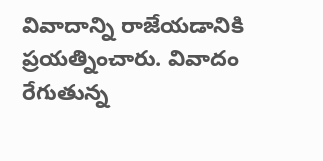వివాదాన్ని రాజేయడానికి ప్రయత్నించారు. వివాదం రేగుతున్న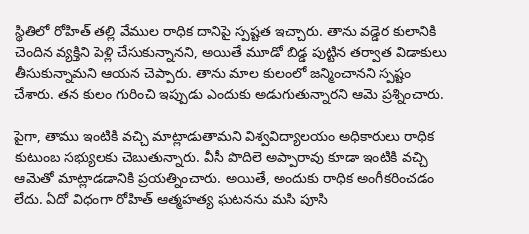స్థితిలో రోహిత్ తల్లి వేముల రాధిక దానిపై స్పష్టత ఇచ్చారు. తాను వడ్డెర కులానికి చెందిన వ్యక్తిని పెళ్లి చేసుకున్నానని, అయితే మూడో బిడ్డ పుట్టిన తర్వాత విడాకులు తీసుకున్నామని ఆయన చెప్పారు. తాను మాల కులంలో జన్మించానని స్పష్టం చేశారు. తన కులం గురించి ఇప్పుడు ఎందుకు అడుగుతున్నారని ఆమె ప్రశ్నించారు.

పైగా, తాము ఇంటికి వచ్చి మాట్లాడుతామని విశ్వవిద్యాలయం అధికారులు రాధిక కుటుంబ సభ్యులకు చెబుతున్నారు. వీసీ పొదిలె అప్పారావు కూడా ఇంటికి వచ్చి ఆమెతో మాట్లాడడానికి ప్రయత్నించారు. అయితే, అందుకు రాధిక అంగీకరించడం లేదు. ఏదో విధంగా రోహిత్ ఆత్మహత్య ఘటనను మసి పూసి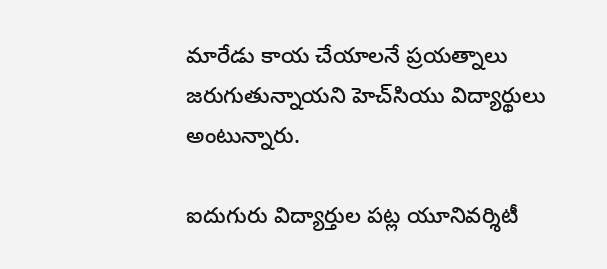మారేడు కాయ చేయాలనే ప్రయత్నాలు జరుగుతున్నాయని హెచ్‌సియు విద్యార్థులు అంటున్నారు.

ఐదుగురు విద్యార్తుల పట్ల యూనివర్శిటీ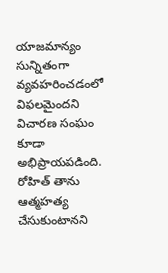యాజమాన్యం సున్నితంగా వ్యవహరించడంలో విఫలమైందని విచారణ సంఘం కూడా అభిప్రాయపడింది. రోహిత్ తాను ఆత్మహత్య చేసుకుంటానని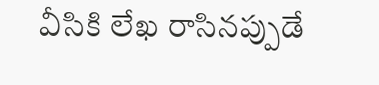వీసికి లేఖ రాసినప్పుడే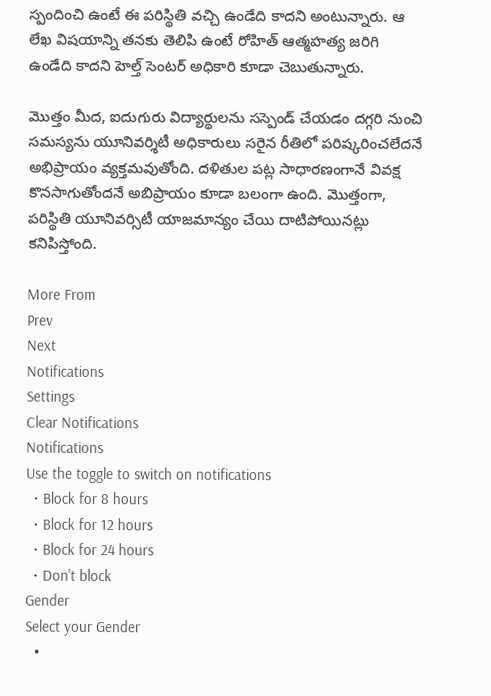స్పందించి ఉంటే ఈ పరిస్థితి వచ్చి ఉండేది కాదని అంటున్నారు. ఆ లేఖ విషయాన్ని తనకు తెలిపి ఉంటే రోహిత్ ఆత్మహత్య జరిగి ఉండేది కాదని హెల్త్ సెంటర్ అధికారి కూడా చెబుతున్నారు.

మొత్తం మీద, ఐదుగురు విద్యార్థులను సస్పెండ్ చేయడం దగ్గరి నుంచి సమస్యను యూనివర్శిటీ అధికారులు సరైన రీతిలో పరిష్కరించలేదనే అభిప్రాయం వ్యక్తమవుతోంది. దళితుల పట్ల సాధారణంగానే వివక్ష కొనసాగుతోందనే అబిప్రాయం కూడా బలంగా ఉంది. మొత్తంగా, పరిస్థితి యూనివర్సిటీ యాజమాన్యం చేయి దాటిపోయినట్లు కనిపిస్తోంది.

More From
Prev
Next
Notifications
Settings
Clear Notifications
Notifications
Use the toggle to switch on notifications
  • Block for 8 hours
  • Block for 12 hours
  • Block for 24 hours
  • Don't block
Gender
Select your Gender
  •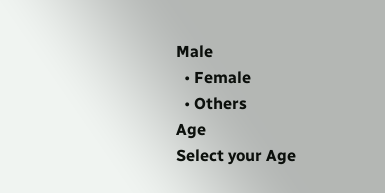Male
  • Female
  • Others
Age
Select your Age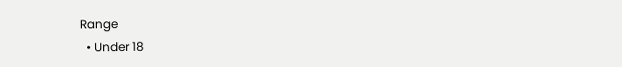Range
  • Under 18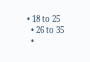• 18 to 25
  • 26 to 35
  •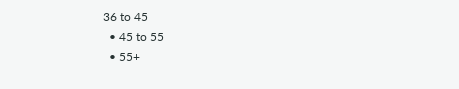36 to 45
  • 45 to 55
  • 55+